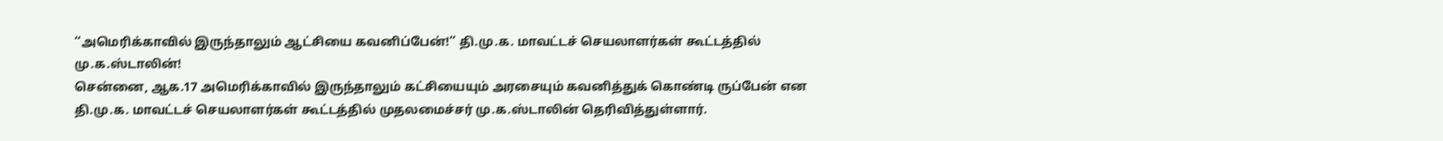‘‘அமெரிக்காவில் இருந்தாலும் ஆட்சியை கவனிப்பேன்!’’ தி.மு.க. மாவட்டச் செயலாளர்கள் கூட்டத்தில் மு.க.ஸ்டாலின்!
சென்னை, ஆக.17 அமெரிக்காவில் இருந்தாலும் கட்சியையும் அரசையும் கவனித்துக் கொண்டி ருப்பேன் என தி.மு.க. மாவட்டச் செயலாளர்கள் கூட்டத்தில் முதலமைச்சர் மு.க.ஸ்டாலின் தெரிவித்துள்ளார்.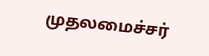முதலமைச்சர்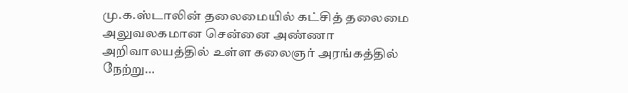மு.க.ஸ்டாலின் தலைமையில் கட்சித் தலைமை அலுவலகமான சென்னை அண்ணா அறிவாலயத்தில் உள்ள கலைஞர் அரங்கத்தில் நேற்று…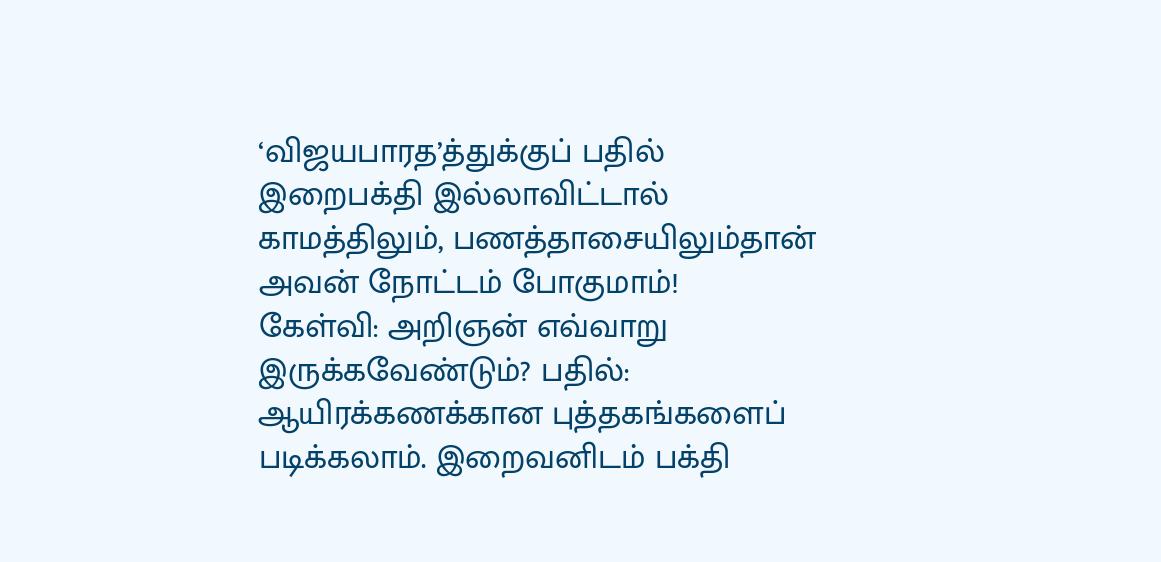‘விஜயபாரத’த்துக்குப் பதில் இறைபக்தி இல்லாவிட்டால் காமத்திலும், பணத்தாசையிலும்தான் அவன் நோட்டம் போகுமாம்!
கேள்வி: அறிஞன் எவ்வாறு இருக்கவேண்டும்? பதில்: ஆயிரக்கணக்கான புத்தகங்களைப் படிக்கலாம். இறைவனிடம் பக்தி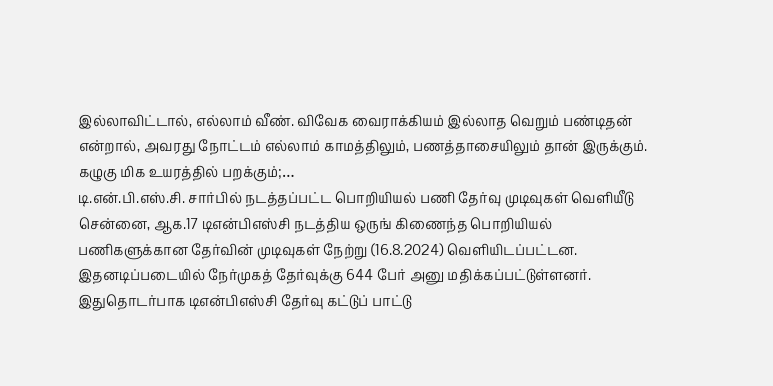இல்லாவிட்டால், எல்லாம் வீண். விவேக வைராக்கியம் இல்லாத வெறும் பண்டிதன் என்றால், அவரது நோட்டம் எல்லாம் காமத்திலும், பணத்தாசையிலும் தான் இருக்கும். கழுகு மிக உயரத்தில் பறக்கும்;…
டி.என்.பி.எஸ்.சி. சார்பில் நடத்தப்பட்ட பொறியியல் பணி தேர்வு முடிவுகள் வெளியீடு
சென்னை, ஆக.17 டிஎன்பிஎஸ்சி நடத்திய ஒருங் கிணைந்த பொறியியல் பணிகளுக்கான தேர்வின் முடிவுகள் நேற்று (16.8.2024) வெளியிடப்பட்டன. இதனடிப்படையில் நேர்முகத் தேர்வுக்கு 644 பேர் அனு மதிக்கப்பட்டுள்ளனர். இதுதொடர்பாக டிஎன்பிஎஸ்சி தேர்வு கட்டுப் பாட்டு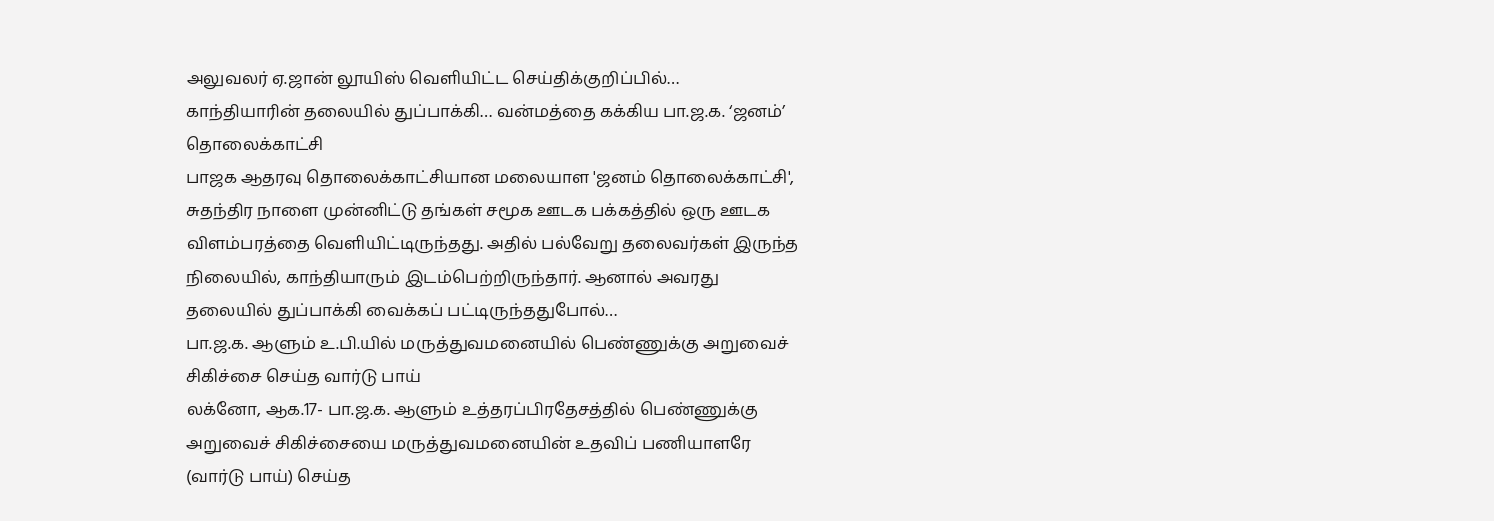அலுவலர் ஏ.ஜான் லூயிஸ் வெளியிட்ட செய்திக்குறிப்பில்…
காந்தியாரின் தலையில் துப்பாக்கி… வன்மத்தை கக்கிய பா.ஜ.க. ‘ஜனம்’ தொலைக்காட்சி
பாஜக ஆதரவு தொலைக்காட்சியான மலையாள 'ஜனம் தொலைக்காட்சி', சுதந்திர நாளை முன்னிட்டு தங்கள் சமூக ஊடக பக்கத்தில் ஒரு ஊடக விளம்பரத்தை வெளியிட்டிருந்தது. அதில் பல்வேறு தலைவர்கள் இருந்த நிலையில், காந்தியாரும் இடம்பெற்றிருந்தார். ஆனால் அவரது தலையில் துப்பாக்கி வைக்கப் பட்டிருந்ததுபோல்…
பா.ஜ.க. ஆளும் உ.பி.யில் மருத்துவமனையில் பெண்ணுக்கு அறுவைச் சிகிச்சை செய்த வார்டு பாய்
லக்னோ, ஆக.17- பா.ஜ.க. ஆளும் உத்தரப்பிரதேசத்தில் பெண்ணுக்கு அறுவைச் சிகிச்சையை மருத்துவமனையின் உதவிப் பணியாளரே (வார்டு பாய்) செய்த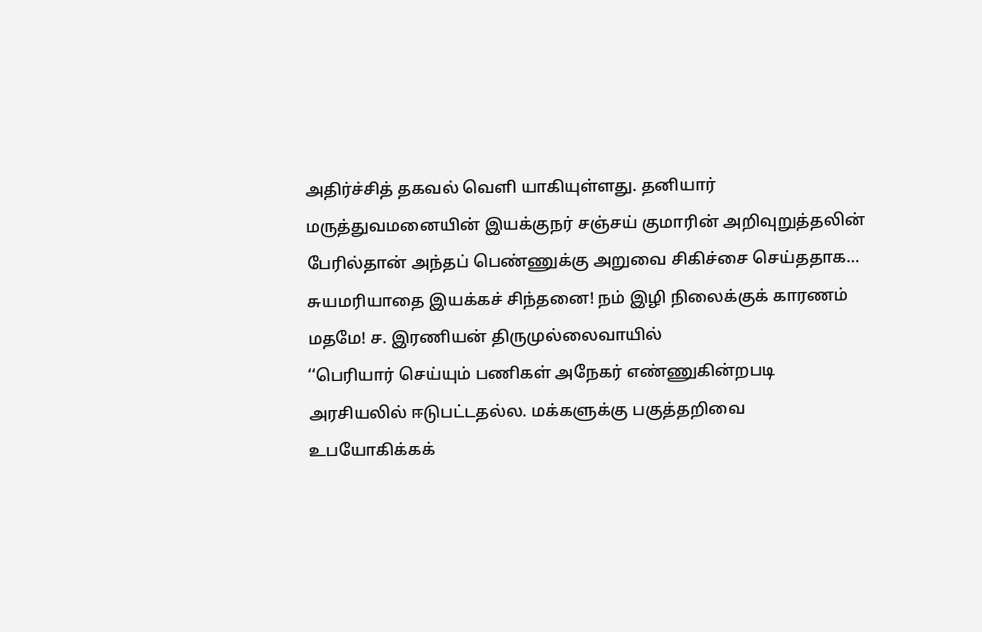அதிர்ச்சித் தகவல் வெளி யாகியுள்ளது. தனியார் மருத்துவமனையின் இயக்குநர் சஞ்சய் குமாரின் அறிவுறுத்தலின் பேரில்தான் அந்தப் பெண்ணுக்கு அறுவை சிகிச்சை செய்ததாக…
சுயமரியாதை இயக்கச் சிந்தனை! நம் இழி நிலைக்குக் காரணம் மதமே! ச. இரணியன் திருமுல்லைவாயில்
‘‘பெரியார் செய்யும் பணிகள் அநேகர் எண்ணுகின்றபடி அரசியலில் ஈடுபட்டதல்ல. மக்களுக்கு பகுத்தறிவை உபயோகிக்கக்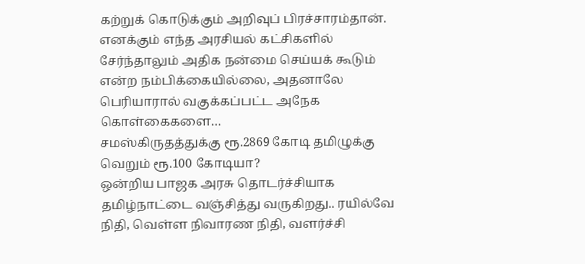கற்றுக் கொடுக்கும் அறிவுப் பிரச்சாரம்தான். எனக்கும் எந்த அரசியல் கட்சிகளில் சேர்ந்தாலும் அதிக நன்மை செய்யக் கூடும் என்ற நம்பிக்கையில்லை, அதனாலே பெரியாரால் வகுக்கப்பட்ட அநேக கொள்கைகளை…
சமஸ்கிருதத்துக்கு ரூ.2869 கோடி தமிழுக்கு வெறும் ரூ.100 கோடியா?
ஒன்றிய பாஜக அரசு தொடர்ச்சியாக தமிழ்நாட்டை வஞ்சித்து வருகிறது.. ரயில்வே நிதி, வெள்ள நிவாரண நிதி, வளர்ச்சி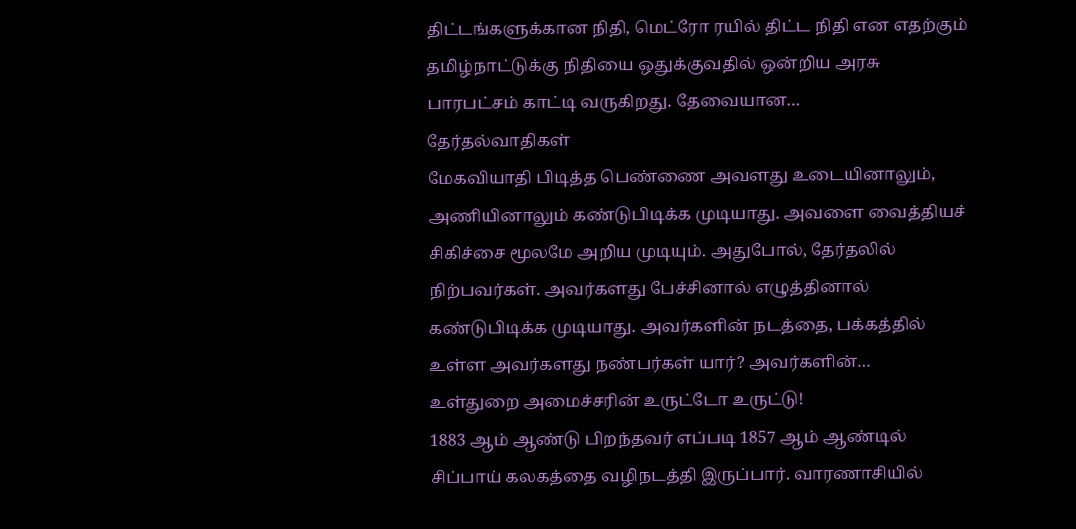திட்டங்களுக்கான நிதி, மெட்ரோ ரயில் திட்ட நிதி என எதற்கும் தமிழ்நாட்டுக்கு நிதியை ஒதுக்குவதில் ஒன்றிய அரசு பாரபட்சம் காட்டி வருகிறது. தேவையான…
தேர்தல்வாதிகள்
மேகவியாதி பிடித்த பெண்ணை அவளது உடையினாலும், அணியினாலும் கண்டுபிடிக்க முடியாது. அவளை வைத்தியச் சிகிச்சை மூலமே அறிய முடியும். அதுபோல், தேர்தலில் நிற்பவர்கள். அவர்களது பேச்சினால் எழுத்தினால் கண்டுபிடிக்க முடியாது. அவர்களின் நடத்தை, பக்கத்தில் உள்ள அவர்களது நண்பர்கள் யார்? அவர்களின்…
உள்துறை அமைச்சரின் உருட்டோ உருட்டு!
1883 ஆம் ஆண்டு பிறந்தவர் எப்படி 1857 ஆம் ஆண்டில் சிப்பாய் கலகத்தை வழிநடத்தி இருப்பார். வாரணாசியில்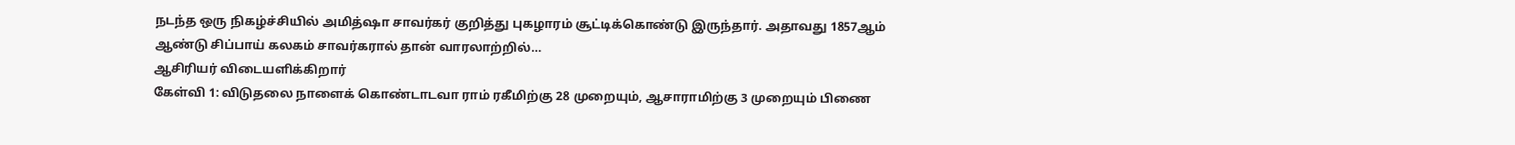நடந்த ஒரு நிகழ்ச்சியில் அமித்ஷா சாவர்கர் குறித்து புகழாரம் சூட்டிக்கொண்டு இருந்தார். அதாவது 1857ஆம் ஆண்டு சிப்பாய் கலகம் சாவர்கரால் தான் வாரலாற்றில்…
ஆசிரியர் விடையளிக்கிறார்
கேள்வி 1: விடுதலை நாளைக் கொண்டாடவா ராம் ரகீமிற்கு 28 முறையும், ஆசாராமிற்கு 3 முறையும் பிணை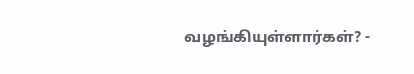வழங்கியுள்ளார்கள்? -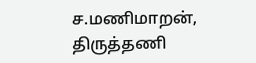ச.மணிமாறன், திருத்தணி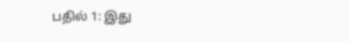பதில் 1: இது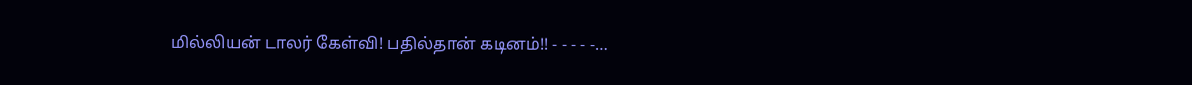மில்லியன் டாலர் கேள்வி! பதில்தான் கடினம்!! - - - - -…